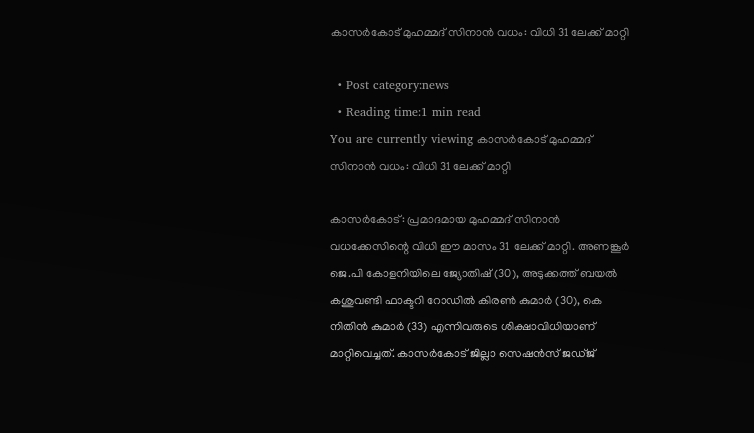കാസര്‍കോട് മുഹമ്മദ് സിനാന്‍ വധം: വിധി 31 ലേക്ക് മാറ്റി

  • Post category:news
  • Reading time:1 min read
You are currently viewing കാസര്‍കോട് മുഹമ്മദ് സിനാന്‍ വധം: വിധി 31 ലേക്ക് മാറ്റി

കാസര്‍കോട്: പ്രമാദമായ മുഹമ്മദ് സിനാന്‍ വധക്കേസിന്റെ വിധി ഈ മാസം 31 ലേക്ക് മാറ്റി. അണങ്കൂര്‍ ജെ.പി കോളനിയിലെ ജ്യോതിഷ് (30), അടുക്കത്ത് ബയല്‍ കശുവണ്ടി ഫാക്ടറി റോഡില്‍ കിരണ്‍ കുമാര്‍ (30), കെ നിതിന്‍ കുമാര്‍ (33) എന്നിവരുടെ ശിക്ഷാവിധിയാണ് മാറ്റിവെച്ചത്. കാസര്‍കോട് ജില്ലാ സെഷന്‍സ് ജഡ്ജ്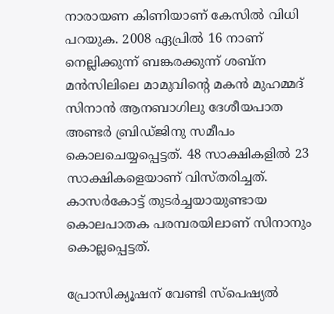നാരായണ കിണിയാണ് കേസില്‍ വിധി പറയുക. 2008 ഏപ്രില്‍ 16 നാണ് നെല്ലിക്കുന്ന് ബങ്കരക്കുന്ന് ശബ്‌ന മന്‍സിലിലെ മാമുവിന്റെ മകന്‍ മുഹമ്മദ് സിനാന്‍ ആനബാഗിലു ദേശീയപാത അണ്ടര്‍ ബ്രിഡ്ജിനു സമീപം കൊലചെയ്യപ്പെട്ടത്. 48 സാക്ഷികളില്‍ 23 സാക്ഷികളെയാണ് വിസ്തരിച്ചത്. കാസര്‍കോട്ട് തുടര്‍ച്ചയായുണ്ടായ കൊലപാതക പരമ്പരയിലാണ് സിനാനും കൊല്ലപ്പെട്ടത്.

പ്രോസിക്യൂഷന് വേണ്ടി സ്‌പെഷ്യല്‍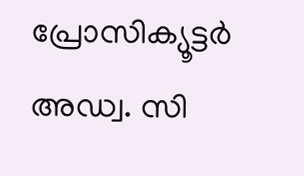പ്രോസിക്യൂട്ടര്‍ അഡ്വ. സി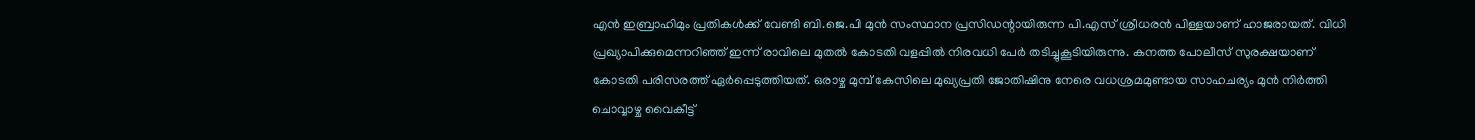എന്‍ ഇബ്രാഹിമും പ്രതികള്‍ക്ക് വേണ്ടി ബി.ജെ.പി മുന്‍ സംസ്ഥാന പ്രസിഡന്റായിരുന്ന പി.എസ് ശ്രീധരന്‍ പിള്ളയാണ് ഹാജരായത്. വിധി പ്രഖ്യാപിക്കുമെന്നറിഞ്ഞ് ഇന്ന് രാവിലെ മുതല്‍ കോടതി വളപ്പില്‍ നിരവധി പേര്‍ തടിച്ചുകൂടിയിരുന്നു. കനത്ത പോലീസ് സുരക്ഷയാണ് കോടതി പരിസരത്ത് ഏര്‍പ്പെടുത്തിയത്. ഒരാഴ്ച മുമ്പ് കേസിലെ മുഖ്യപ്രതി ജോതിഷിനു നേരെ വധശ്രമമുണ്ടായ സാഹചര്യം മുന്‍ നിര്‍ത്തി ചൊവ്വാഴ്ച വൈകീട്ട്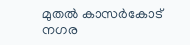മുതല്‍ കാസര്‍കോട് നഗര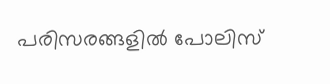പരിസരങ്ങളില്‍ പോലിസ്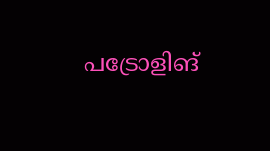പട്രോളിങ്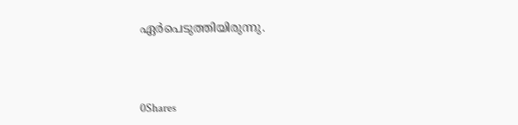ഏര്‍പെടുത്തിയിരുന്നു.



0Shares